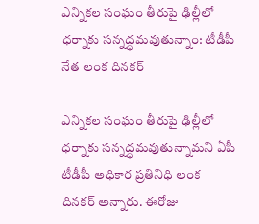ఎన్నికల సంఘం తీరుపై ఢిల్లీలో ధర్నాకు సన్నద్ధమవుతున్నాం: టీడీపీ నేత లంక దినకర్

ఎన్నికల సంఘం తీరుపై ఢిల్లీలో ధర్నాకు సన్నద్ధమవుతున్నామని ఏపీ టీడీపీ అధికార ప్రతినిధి లంక దినకర్ అన్నారు. ఈరోజు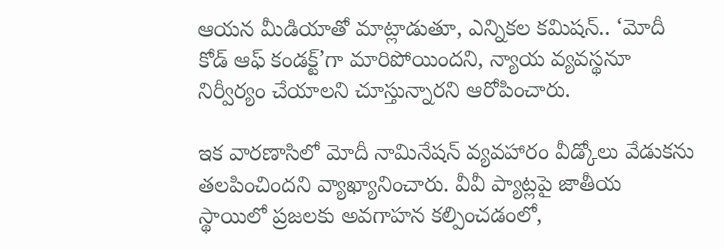ఆయన మీడియాతో మాట్లాడుతూ, ఎన్నికల కమిషన్.. ‘మోదీ కోడ్ ఆఫ్ కండక్ట్’గా మారిపోయిందని, న్యాయ వ్యవస్థనూ నిర్వీర్యం చేయాలని చూస్తున్నారని ఆరోపించారు.

ఇక వారణాసిలో మోదీ నామినేషన్ వ్యవహారం వీడ్కోలు వేడుకను తలపించిందని వ్యాఖ్యానించారు. వీవీ ప్యాట్లపై జాతీయ స్థాయిలో ప్రజలకు అవగాహన కల్పించడంలో,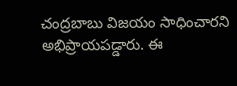చంద్రబాబు విజయం సాధించారని అభిప్రాయపడ్డారు. ఈ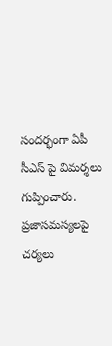సందర్భంగా ఏపీ సీఎస్ పై విమర్శలు గుప్పించారు. ప్రజాసమస్యలపై చర్యలు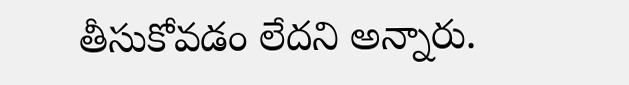తీసుకోవడం లేదని అన్నారు.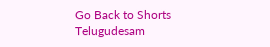Go Back to Shorts
Telugudesam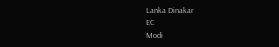Lanka Dinakar
EC
Modi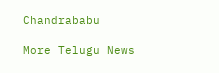Chandrababu

More Telugu News